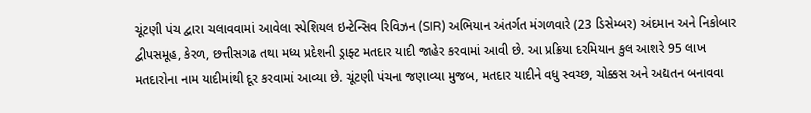ચૂંટણી પંચ દ્વારા ચલાવવામાં આવેલા સ્પેશિયલ ઇન્ટેન્સિવ રિવિઝન (SIR) અભિયાન અંતર્ગત મંગળવારે (23 ડિસેમ્બર) અંદમાન અને નિકોબાર દ્વીપસમૂહ, કેરળ, છત્તીસગઢ તથા મધ્ય પ્રદેશની ડ્રાફ્ટ મતદાર યાદી જાહેર કરવામાં આવી છે. આ પ્રક્રિયા દરમિયાન કુલ આશરે 95 લાખ મતદારોના નામ યાદીમાંથી દૂર કરવામાં આવ્યા છે. ચૂંટણી પંચના જણાવ્યા મુજબ, મતદાર યાદીને વધુ સ્વચ્છ, ચોક્કસ અને અદ્યતન બનાવવા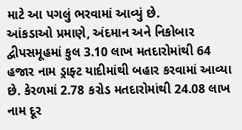માટે આ પગલું ભરવામાં આવ્યું છે.
આંકડાઓ પ્રમાણે, અંદમાન અને નિકોબાર દ્વીપસમૂહમાં કુલ 3.10 લાખ મતદારોમાંથી 64 હજાર નામ ડ્રાફ્ટ યાદીમાંથી બહાર કરવામાં આવ્યા છે. કેરળમાં 2.78 કરોડ મતદારોમાંથી 24.08 લાખ નામ દૂર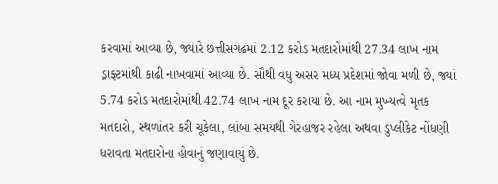કરવામાં આવ્યા છે, જ્યારે છત્તીસગઢમાં 2.12 કરોડ મતદારોમાંથી 27.34 લાખ નામ ડ્રાફ્ટમાંથી કાઢી નાખવામાં આવ્યા છે. સૌથી વધુ અસર મધ્ય પ્રદેશમાં જોવા મળી છે, જ્યાં 5.74 કરોડ મતદારોમાંથી 42.74 લાખ નામ દૂર કરાયા છે. આ નામ મુખ્યત્વે મૃતક મતદારો, સ્થળાંતર કરી ચૂકેલા, લાંબા સમયથી ગેરહાજર રહેલા અથવા ડુપ્લીકેટ નોંધણી ધરાવતા મતદારોના હોવાનું જણાવાયું છે.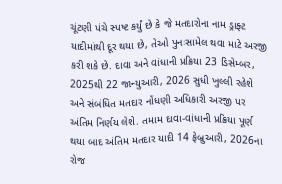ચૂંટણી પંચે સ્પષ્ટ કર્યું છે કે જે મતદારોના નામ ડ્રાફ્ટ યાદીમાંથી દૂર થયા છે, તેઓ પુનઃસામેલ થવા માટે અરજી કરી શકે છે. દાવા અને વાંધાની પ્રક્રિયા 23 ડિસેમ્બર, 2025થી 22 જાન્યુઆરી, 2026 સુધી ખુલ્લી રહેશે અને સંબંધિત મતદાર નોંધણી અધિકારી અરજી પર અંતિમ નિર્ણય લેશે. તમામ દાવા-વાંધાની પ્રક્રિયા પૂર્ણ થયા બાદ અંતિમ મતદાર યાદી 14 ફેબ્રુઆરી, 2026ના રોજ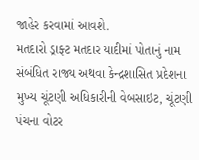જાહેર કરવામાં આવશે.
મતદારો ડ્રાફ્ટ મતદાર યાદીમાં પોતાનું નામ સંબંધિત રાજ્ય અથવા કેન્દ્રશાસિત પ્રદેશના મુખ્ય ચૂંટણી અધિકારીની વેબસાઇટ, ચૂંટણી પંચના વોટર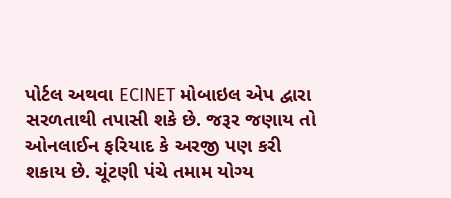પોર્ટલ અથવા ECINET મોબાઇલ એપ દ્વારા સરળતાથી તપાસી શકે છે. જરૂર જણાય તો ઓનલાઈન ફરિયાદ કે અરજી પણ કરી શકાય છે. ચૂંટણી પંચે તમામ યોગ્ય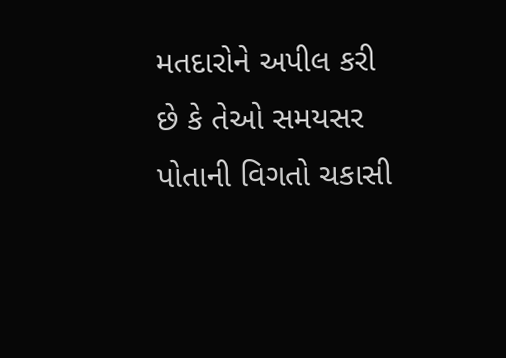મતદારોને અપીલ કરી છે કે તેઓ સમયસર પોતાની વિગતો ચકાસી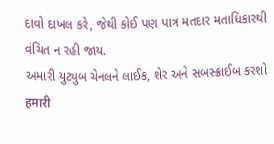દાવો દાખલ કરે, જેથી કોઈ પણ પાત્ર મતદાર મતાધિકારથી વંચિત ન રહી જાય.
અમારી યુટ્યુબ ચેનલને લાઈક, શેર અને સબસ્ક્રાઈબ કરશો
हमारी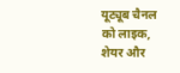यूट्यूब चैनल को लाइक, शेयर और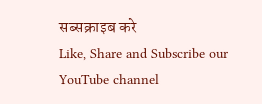सब्सक्राइब करे
Like, Share and Subscribe our YouTube channel